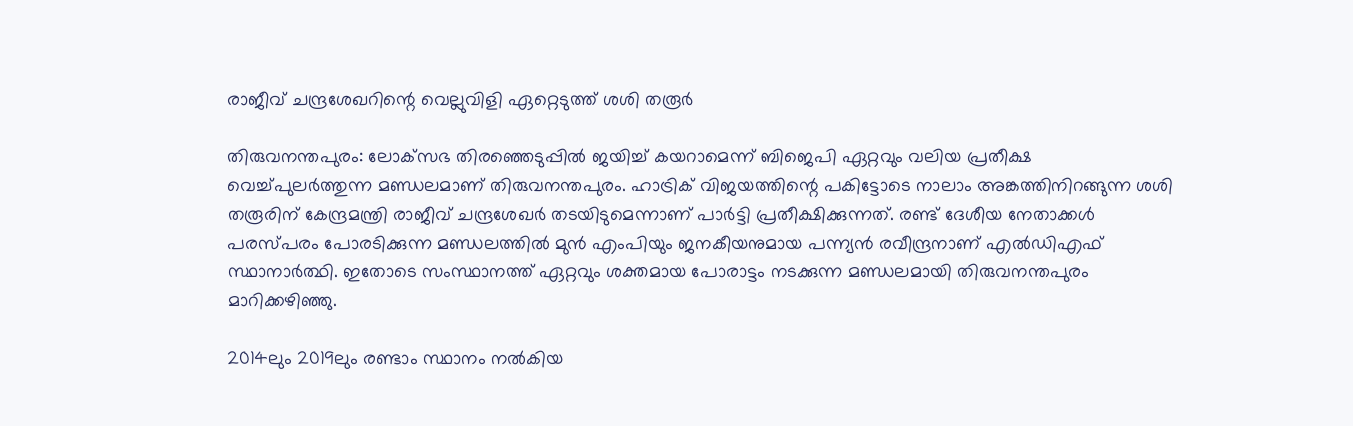രാജീവ് ചന്ദ്രശേഖറിന്റെ വെല്ലുവിളി ഏറ്റെടുത്ത് ശശി തരൂര്‍

തിരുവനന്തപുരം: ലോക്‌സഭ തിരഞ്ഞെടുപ്പില്‍ ജയിച്ച് കയറാമെന്ന് ബിജെപി ഏറ്റവും വലിയ പ്രതീക്ഷ വെച്ച്പുലര്‍ത്തുന്ന മണ്ഡലമാണ് തിരുവനന്തപുരം. ഹാട്രിക് വിജയത്തിന്റെ പകിട്ടോടെ നാലാം അങ്കത്തിനിറങ്ങുന്ന ശശി തരൂരിന് കേന്ദ്രമന്ത്രി രാജീവ് ചന്ദ്രശേഖര്‍ തടയിടുമെന്നാണ് പാര്‍ട്ടി പ്രതീക്ഷിക്കുന്നത്. രണ്ട് ദേശീയ നേതാക്കള്‍ പരസ്പരം പോരടിക്കുന്ന മണ്ഡലത്തില്‍ മുന്‍ എംപിയും ജനകീയനുമായ പന്ന്യന്‍ രവീന്ദ്രനാണ് എല്‍ഡിഎഫ് സ്ഥാനാര്‍ത്ഥി. ഇതോടെ സംസ്ഥാനത്ത് ഏറ്റവും ശക്തമായ പോരാട്ടം നടക്കുന്ന മണ്ഡലമായി തിരുവനന്തപുരം മാറിക്കഴിഞ്ഞു.

2014ലും 2019ലും രണ്ടാം സ്ഥാനം നല്‍കിയ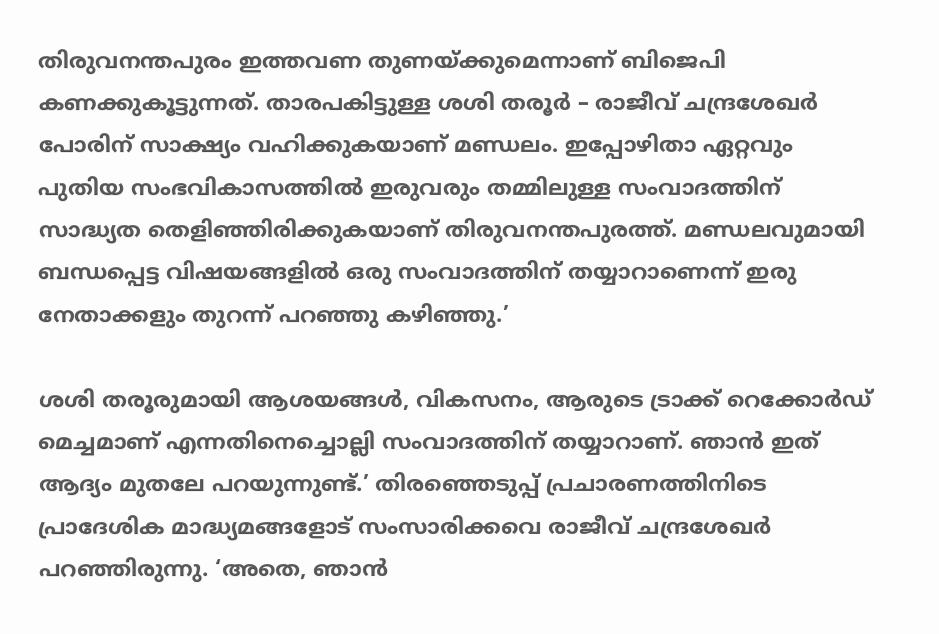തിരുവനന്തപുരം ഇത്തവണ തുണയ്ക്കുമെന്നാണ് ബിജെപി കണക്കുകൂട്ടുന്നത്. താരപകിട്ടുള്ള ശശി തരൂര്‍ – രാജീവ് ചന്ദ്രശേഖര്‍ പോരിന് സാക്ഷ്യം വഹിക്കുകയാണ് മണ്ഡലം. ഇപ്പോഴിതാ ഏറ്റവും പുതിയ സംഭവികാസത്തില്‍ ഇരുവരും തമ്മിലുള്ള സംവാദത്തിന് സാദ്ധ്യത തെളിഞ്ഞിരിക്കുകയാണ് തിരുവനന്തപുരത്ത്. മണ്ഡലവുമായി ബന്ധപ്പെട്ട വിഷയങ്ങളില്‍ ഒരു സംവാദത്തിന് തയ്യാറാണെന്ന് ഇരു നേതാക്കളും തുറന്ന് പറഞ്ഞു കഴിഞ്ഞു.’

ശശി തരൂരുമായി ആശയങ്ങള്‍, വികസനം, ആരുടെ ട്രാക്ക് റെക്കോര്‍ഡ് മെച്ചമാണ് എന്നതിനെച്ചൊല്ലി സംവാദത്തിന് തയ്യാറാണ്. ഞാന്‍ ഇത് ആദ്യം മുതലേ പറയുന്നുണ്ട്.’ തിരഞ്ഞെടുപ്പ് പ്രചാരണത്തിനിടെ പ്രാദേശിക മാദ്ധ്യമങ്ങളോട് സംസാരിക്കവെ രാജീവ് ചന്ദ്രശേഖര്‍ പറഞ്ഞിരുന്നു. ‘അതെ, ഞാന്‍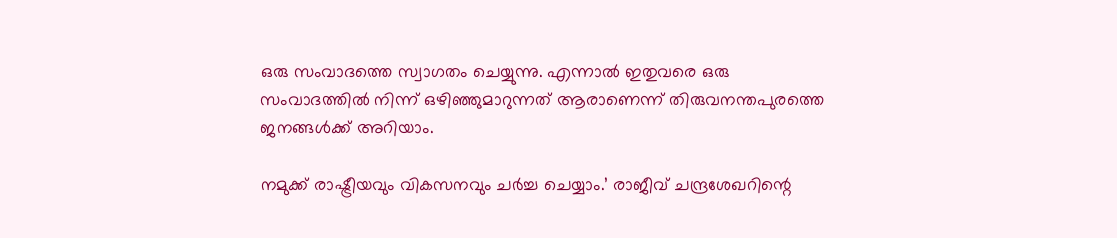ഒരു സംവാദത്തെ സ്വാഗതം ചെയ്യുന്നു. എന്നാല്‍ ഇതുവരെ ഒരു സംവാദത്തില്‍ നിന്ന് ഒഴിഞ്ഞുമാറുന്നത് ആരാണെന്ന് തിരുവനന്തപുരത്തെ ജനങ്ങള്‍ക്ക് അറിയാം.

നമുക്ക് രാഷ്ട്രീയവും വികസനവും ചര്‍ച്ച ചെയ്യാം.’ രാജീവ് ചന്ദ്രശേഖറിന്റെ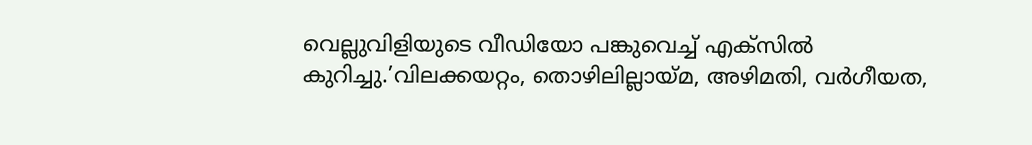വെല്ലുവിളിയുടെ വീഡിയോ പങ്കുവെച്ച് എക്സില്‍ കുറിച്ചു.’വിലക്കയറ്റം, തൊഴിലില്ലായ്മ, അഴിമതി, വര്‍ഗീയത,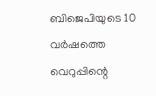ബിജെപിയുടെ 10 വര്‍ഷത്തെ വെറുപ്പിന്റെ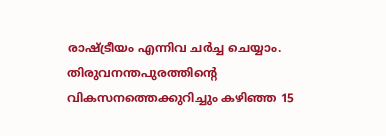രാഷ്ട്രീയം എന്നിവ ചര്‍ച്ച ചെയ്യാം. തിരുവനന്തപുരത്തിന്റെ വികസനത്തെക്കുറിച്ചും കഴിഞ്ഞ 15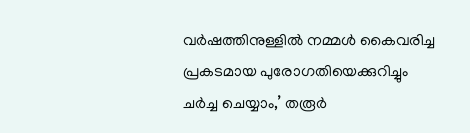വര്‍ഷത്തിനുള്ളില്‍ നമ്മള്‍ കൈവരിച്ച പ്രകടമായ പുരോഗതിയെക്കുറിച്ചും ചര്‍ച്ച ചെയ്യാം,’ തരൂര്‍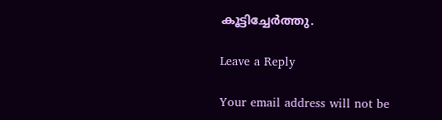കൂട്ടിച്ചേര്‍ത്തു.

Leave a Reply

Your email address will not be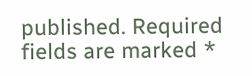published. Required fields are marked *